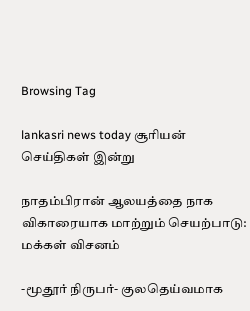Browsing Tag

lankasri news today சூரியன் செய்திகள் இன்று

நாதம்பிரான் ஆலயத்தை நாக விகாரையாக மாற்றும் செயற்பாடு: மக்கள் விசனம்

-மூதூர் நிருபர்- குலதெய்வமாக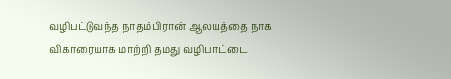வழிபட்டுவந்த நாதம்பிரான் ஆலயத்தை நாக விகாரையாக மாற்றி தமது வழிபாட்டை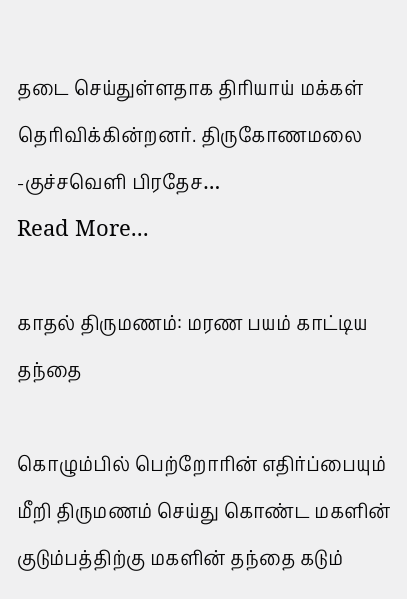தடை செய்துள்ளதாக திரியாய் மக்கள் தெரிவிக்கின்றனர். திருகோணமலை -குச்சவெளி பிரதேச…
Read More...

காதல் திருமணம்: மரண பயம் காட்டிய தந்தை

கொழும்பில் பெற்றோரின் எதிர்ப்பையும் மீறி திருமணம் செய்து கொண்ட மகளின் குடும்பத்திற்கு மகளின் தந்தை கடும்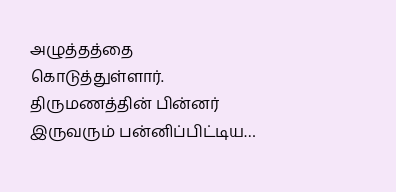அழுத்தத்தை கொடுத்துள்ளார். திருமணத்தின் பின்னர் இருவரும் பன்னிப்பிட்டிய…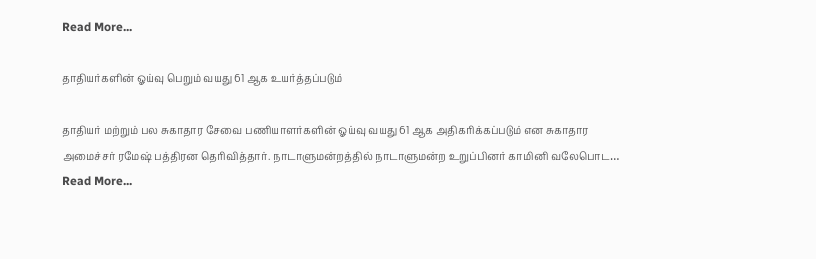Read More...

தாதியர்களின் ஓய்வு பெறும் வயது 61 ஆக உயர்த்தப்படும்

தாதியர் மற்றும் பல சுகாதார சேவை பணியாளர்களின் ஓய்வு வயது 61 ஆக அதிகரிக்கப்படும் என சுகாதார அமைச்சர் ரமேஷ் பத்திரன தெரிவித்தார். நாடாளுமன்றத்தில் நாடாளுமன்ற உறுப்பினர் காமினி வலேபொட…
Read More...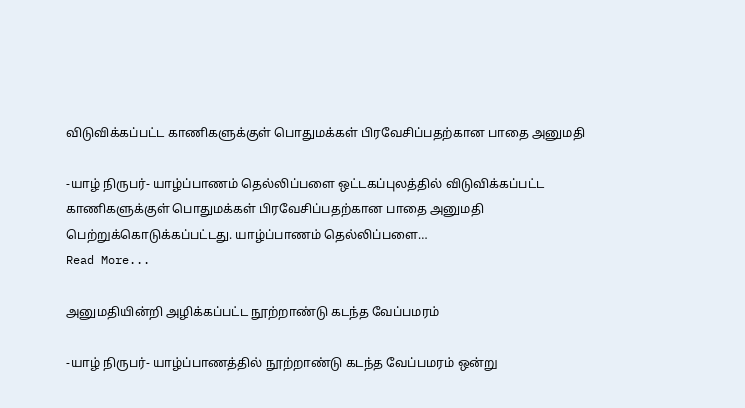விடுவிக்கப்பட்ட காணிகளுக்குள் பொதுமக்கள் பிரவேசிப்பதற்கான பாதை அனுமதி

-யாழ் நிருபர்- யாழ்ப்பாணம் தெல்லிப்பளை ஒட்டகப்புலத்தில் விடுவிக்கப்பட்ட காணிகளுக்குள் பொதுமக்கள் பிரவேசிப்பதற்கான பாதை அனுமதி பெற்றுக்கொடுக்கப்பட்டது. யாழ்ப்பாணம் தெல்லிப்பளை…
Read More...

அனுமதியின்றி அழிக்கப்பட்ட நூற்றாண்டு கடந்த வேப்பமரம்

-யாழ் நிருபர்- யாழ்ப்பாணத்தில் நூற்றாண்டு கடந்த வேப்பமரம் ஒன்று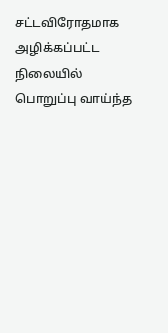சட்டவிரோதமாக அழிக்கப்பட்ட நிலையில் பொறுப்பு வாய்ந்த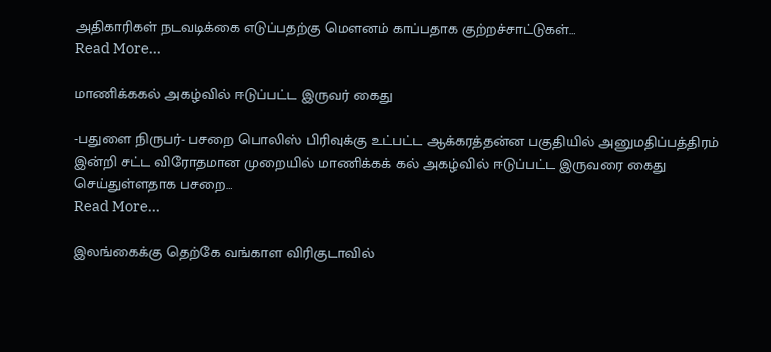அதிகாரிகள் நடவடிக்கை எடுப்பதற்கு மௌனம் காப்பதாக குற்றச்சாட்டுகள்…
Read More...

மாணிக்ககல் அகழ்வில் ஈடுப்பட்ட இருவர் கைது

-பதுளை நிருபர்- பசறை பொலிஸ் பிரிவுக்கு உட்பட்ட ஆக்கரத்தன்ன பகுதியில் அனுமதிப்பத்திரம் இன்றி சட்ட விரோதமான முறையில் மாணிக்கக் கல் அகழ்வில் ஈடுப்பட்ட இருவரை கைது செய்துள்ளதாக பசறை…
Read More...

இலங்கைக்கு தெற்கே வங்காள விரிகுடாவில்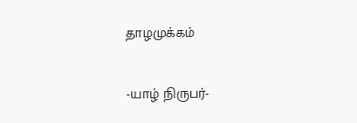தாழமுக்கம்

-யாழ் நிருபர்-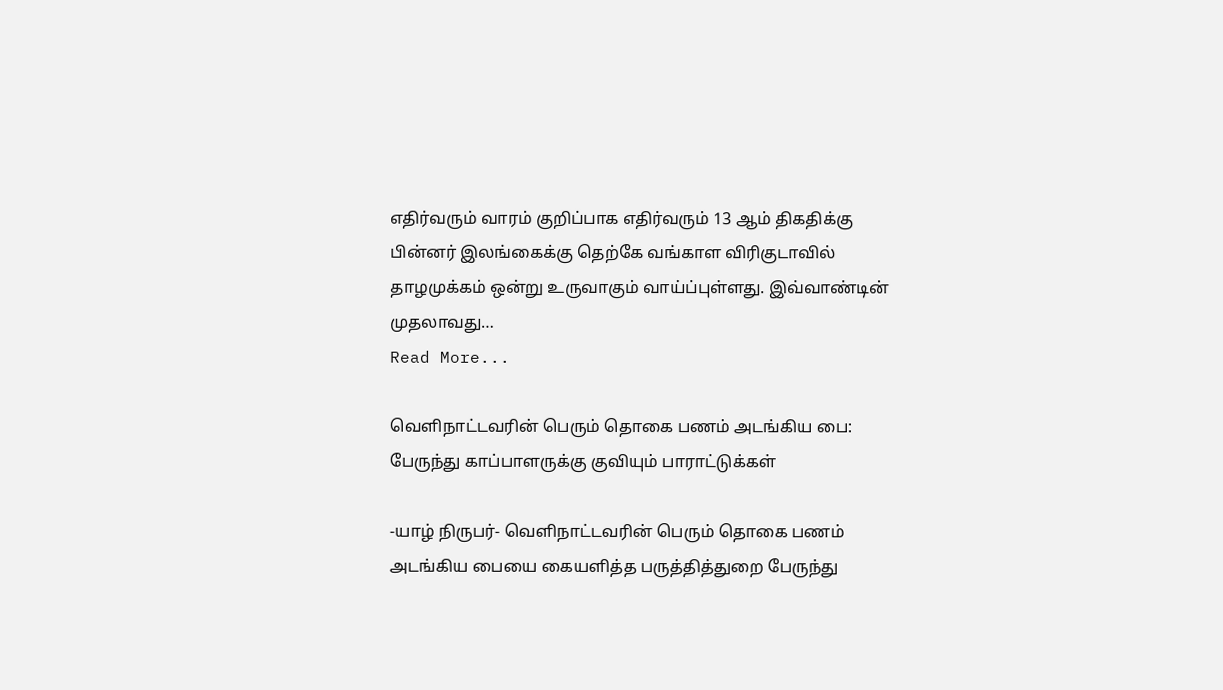எதிர்வரும் வாரம் குறிப்பாக எதிர்வரும் 13 ஆம் திகதிக்கு பின்னர் இலங்கைக்கு தெற்கே வங்காள விரிகுடாவில் தாழமுக்கம் ஒன்று உருவாகும் வாய்ப்புள்ளது. இவ்வாண்டின் முதலாவது…
Read More...

வெளிநாட்டவரின் பெரும் தொகை பணம் அடங்கிய பை: பேருந்து காப்பாளருக்கு குவியும் பாராட்டுக்கள்

-யாழ் நிருபர்- வெளிநாட்டவரின் பெரும் தொகை பணம் அடங்கிய பையை கையளித்த பருத்தித்துறை பேருந்து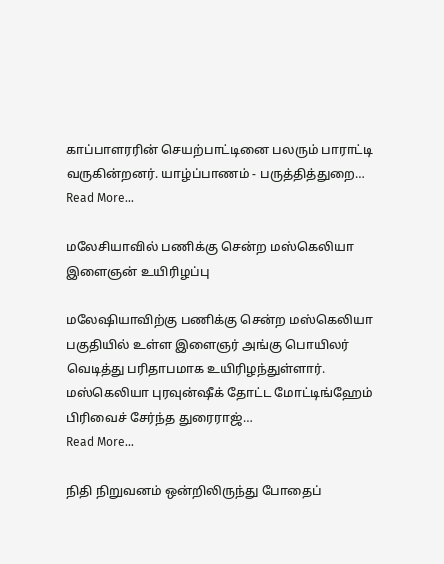காப்பாளரரின் செயற்பாட்டினை பலரும் பாராட்டி வருகின்றனர். யாழ்ப்பாணம் - பருத்தித்துறை…
Read More...

மலேசியாவில் பணிக்கு சென்ற மஸ்கெலியா இளைஞன் உயிரிழப்பு

மலேஷியாவிற்கு பணிக்கு சென்ற மஸ்கெலியா பகுதியில் உள்ள இளைஞர் அங்கு பொயிலர் வெடித்து பரிதாபமாக உயிரிழந்துள்ளார். மஸ்கெலியா புரவுன்ஷீக் தோட்ட மோட்டிங்ஹேம் பிரிவைச் சேர்ந்த துரைராஜ்…
Read More...

நிதி நிறுவனம் ஒன்றிலிருந்து போதைப்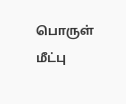பொருள் மீட்பு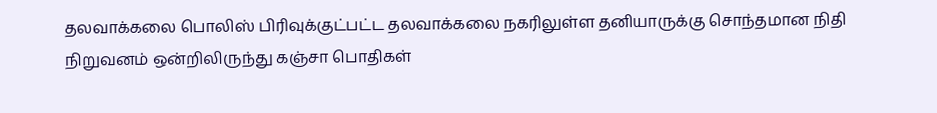தலவாக்கலை பொலிஸ் பிரிவுக்குட்பட்ட தலவாக்கலை நகரிலுள்ள தனியாருக்கு சொந்தமான நிதி நிறுவனம் ஒன்றிலிருந்து கஞ்சா பொதிகள்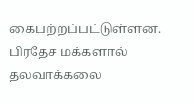கைபற்றப்பட்டுள்ளன. பிரதேச மக்களால் தலவாக்கலை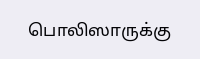பொலிஸாருக்கு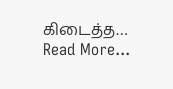கிடைத்த…
Read More...